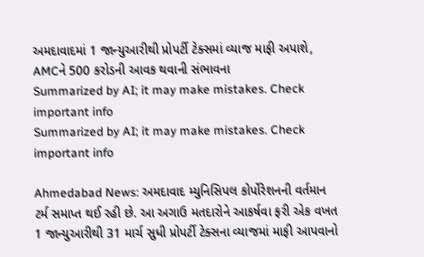અમદાવાદમાં 1 જાન્યુઆરીથી પ્રોપર્ટી ટેક્સમાં વ્યાજ માફી અપાશે, AMCને 500 કરોડની આવક થવાની સંભાવના
Summarized by AI; it may make mistakes. Check important info
Summarized by AI; it may make mistakes. Check important info

Ahmedabad News: અમદાવાદ મ્યુનિસિપલ કોર્પોરેશનની વર્તમાન ટર્મ સમાપ્ત થઈ રહી છે. આ અગાઉ મતદારોને આકર્ષવા ફરી એક વખત 1 જાન્યુઆરીથી 31 માર્ચ સુધી પ્રોપર્ટી ટેક્સના વ્યાજમાં માફી આપવાનો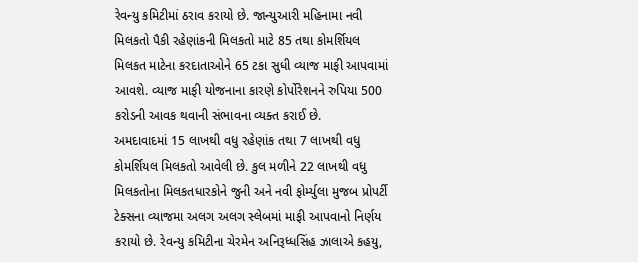રેવન્યુ કમિટીમાં ઠરાવ કરાયો છે. જાન્યુઆરી મહિનામા નવી મિલકતો પૈકી રહેણાંકની મિલકતો માટે 85 તથા કોમર્શિયલ મિલકત માટેના કરદાતાઓને 65 ટકા સુધી વ્યાજ માફી આપવામાં આવશે. વ્યાજ માફી યોજનાના કારણે કોર્પોરેશનને રુપિયા 500 કરોડની આવક થવાની સંભાવના વ્યક્ત કરાઈ છે.
અમદાવાદમાં 15 લાખથી વધુ રહેણાંક તથા 7 લાખથી વધુ કોમર્શિયલ મિલકતો આવેલી છે. કુલ મળીને 22 લાખથી વધુ મિલકતોના મિલકતધારકોને જુની અને નવી ફોર્મ્યુલા મુજબ પ્રોપર્ટી ટેક્સના વ્યાજમા અલગ અલગ સ્લેબમાં માફી આપવાનો નિર્ણય કરાયો છે. રેવન્યુ કમિટીના ચેરમેન અનિરૂધ્ધસિંહ ઝાલાએ કહયુ,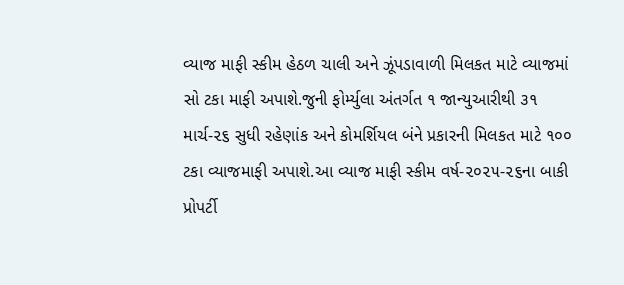વ્યાજ માફી સ્કીમ હેઠળ ચાલી અને ઝૂંપડાવાળી મિલકત માટે વ્યાજમાં સો ટકા માફી અપાશે.જુની ફોર્મ્યુલા અંતર્ગત ૧ જાન્યુઆરીથી ૩૧ માર્ચ-૨૬ સુધી રહેણાંક અને કોમર્શિયલ બંને પ્રકારની મિલકત માટે ૧૦૦ ટકા વ્યાજમાફી અપાશે.આ વ્યાજ માફી સ્કીમ વર્ષ-૨૦૨૫-૨૬ના બાકી પ્રોપર્ટી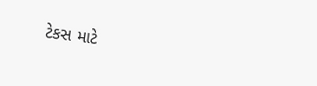ટેકસ માટે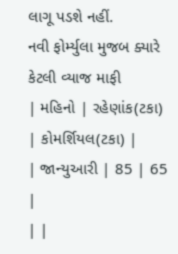લાગૂ પડશે નહીં.
નવી ફોર્મ્યુલા મુજબ ક્યારે કેટલી વ્યાજ માફી
| મહિનો | રહેણાંક(ટકા) | કોમર્શિયલ(ટકા) |
| જાન્યુઆરી | 85 | 65 |
| |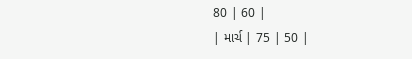80 | 60 |
| માર્ચ | 75 | 50 |